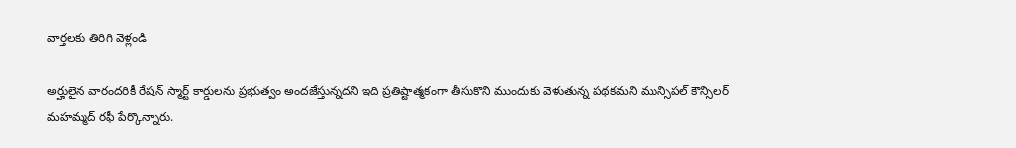వార్తలకు తిరిగి వెళ్లండి

అర్హులైన వారందరికీ రేషన్ స్మార్ట్ కార్డులను ప్రభుత్వం అందజేస్తున్నదని ఇది ప్రతిష్టాత్మకంగా తీసుకొని ముందుకు వెళుతున్న పథకమని మున్సిపల్ కౌన్సిలర్ మహమ్మద్ రఫీ పేర్కొన్నారు.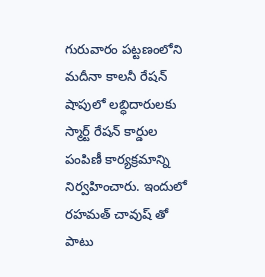గురువారం పట్టణంలోని మదీనా కాలనీ రేషన్ షాపులో లబ్ధిదారులకు స్మార్ట్ రేషన్ కార్డుల పంపిణీ కార్యక్రమాన్ని నిర్వహించారు. ఇందులో రహమత్ చావుష్ తో పాటు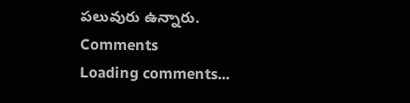పలువురు ఉన్నారు.
Comments
Loading comments...